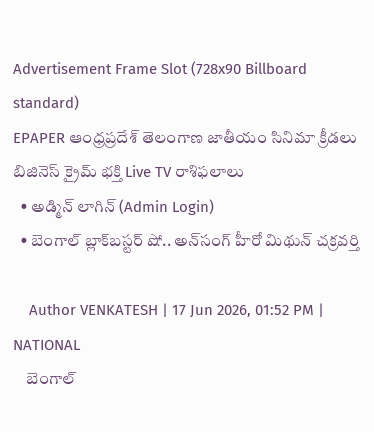Advertisement Frame Slot (728x90 Billboard standard)
EPAPER ఆంధ్రప్రదేశ్ తెలంగాణ జాతీయం సినిమా క్రీడలు బిజినెస్ క్రైమ్ భక్తి Live TV రాశిఫలాలు
  • అడ్మిన్ లాగిన్ (Admin Login)
  • బెంగాల్ బ్లాక్‌బస్టర్ షో.. అన్‌సంగ్ హీరో మిథున్ చక్రవర్తి

    Author VENKATESH | 17 Jun 2026, 01:52 PM | NATIONAL
    బెంగాల్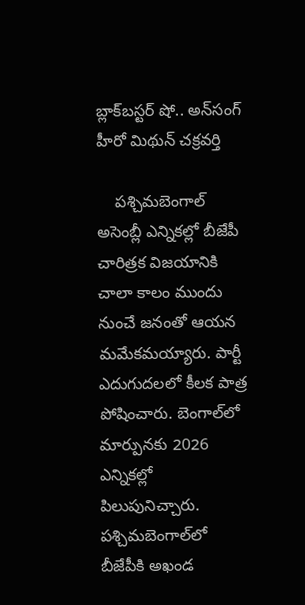బ్లాక్‌బస్టర్ షో.. అన్‌సంగ్ హీరో మిథున్ చక్రవర్తి

    పశ్చిమబెంగాల్‌ అసెంబ్లీ ఎన్నికల్లో బీజేపీ చారిత్రక విజయానికి చాలా కాలం ముందు నుంచే జనంతో ఆయన మమేకమయ్యారు. పార్టీ ఎదుగుదలలో కీలక పాత్ర పోషించారు. బెంగాల్‌లో మార్పునకు 2026 ఎన్నికల్లో పిలుపునిచ్చారు. పశ్చిమబెంగాల్‌లో బీజేపీకి అఖండ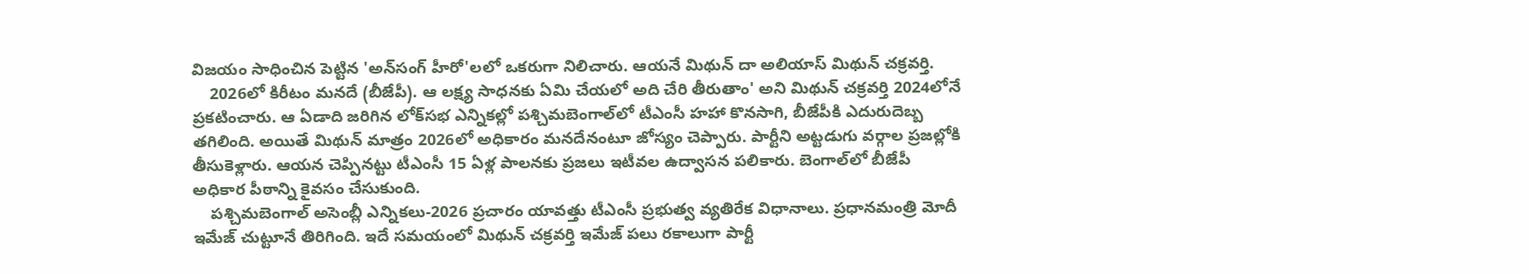విజయం సాధించిన పెట్టిన 'అన్‌సంగ్ హీరో'లలో ఒకరుగా నిలిచారు. ఆయనే మిథున్ దా అలియాస్ మిథున్ చక్రవర్తి.
    2026లో కిరీటం మనదే (బీజేపీ). ఆ లక్ష్య సాధనకు ఏమి చేయలో అది చేరి తీరుతాం' అని మిథున్ చక్రవర్తి 2024లోనే ప్రకటించారు. ఆ ఏడాది జరిగిన లోక్‌సభ ఎన్నికల్లో పశ్చిమబెంగాల్‌లో టీఎంసీ హహా కొనసాగి, బీజేపీకి ఎదురుదెబ్బ తగిలింది. అయితే మిథున్ మాత్రం 2026లో అధికారం మనదేనంటూ జోస్యం చెప్పారు. పార్టీని అట్టడుగు వర్గాల ప్రజల్లోకి తీసుకెళ్లారు. ఆయన చెప్పినట్టు టీఎంసీ 15 ఏళ్ల పాలనకు ప్రజలు ఇటీవల ఉద్వాసన పలికారు. బెంగాల్‌లో బీజేపీ అధికార పీఠాన్ని కైవసం చేసుకుంది.
    పశ్చిమబెంగాల్ అసెంబ్లీ ఎన్నికలు-2026 ప్రచారం యావత్తు టీఎంసీ ప్రభుత్వ వ్యతిరేక విధానాలు. ప్రధానమంత్రి మోదీ ఇమేజ్ చుట్టూనే తిరిగింది. ఇదే సమయంలో మిథున్ చక్రవర్తి ఇమేజ్ పలు రకాలుగా పార్టీ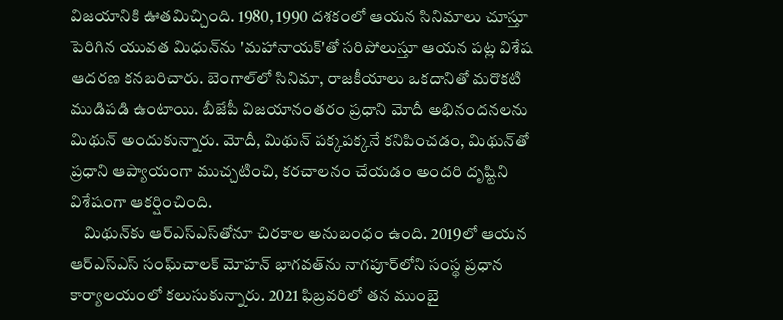విజయానికి ఊతమిచ్చింది. 1980, 1990 దశకంలో ఆయన సినిమాలు చూస్తూ పెరిగిన యువత మిధున్‌ను 'మహానాయక్‌'తో సరిపోలుస్తూ ఆయన పట్ల విశేష ఆదరణ కనబరిచారు. బెంగాల్‌లో సినిమా, రాజకీయాలు ఒకదానితో మరొకటి ముడిపడి ఉంటాయి. బీజేపీ విజయానంతరం ప్రధాని మోదీ అభినందనలను మిథున్ అందుకున్నారు. మోదీ, మిథున్ పక్కపక్కనే కనిపించడం, మిథున్‌తో ప్రధాని ఆప్యాయంగా ముచ్చటించి, కరచాలనం చేయడం అందరి దృష్టిని విశేషంగా ఆకర్షించింది.
    మిథున్‌కు ఆర్ఎస్ఎస్‌తోనూ చిరకాల అనుబంధం ఉంది. 2019లో ఆయన ఆర్ఎస్ఎస్ సంఘ్‌చాలక్ మోహన్ భాగవత్‌ను నాగపూర్‌లోని సంస్థ ప్రధాన కార్యాలయంలో కలుసుకున్నారు. 2021 ఫిబ్రవరిలో తన ముంబై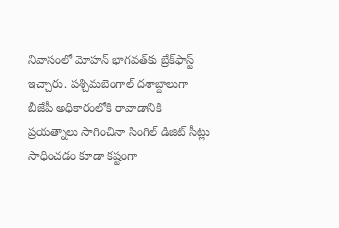నివాసంలో మోహన్ భాగవత్‌కు బ్రేక్‌ఫాస్ట్ ఇచ్చారు. పశ్చిమబెంగాల్‌ దశాబ్దాలుగా బీజేపీ అధికారంలోకి రావాడానికి ప్రయత్నాలు సాగించినా సింగిల్ డిజిట్ సీట్లు సాధించడం కూడా కష్టంగా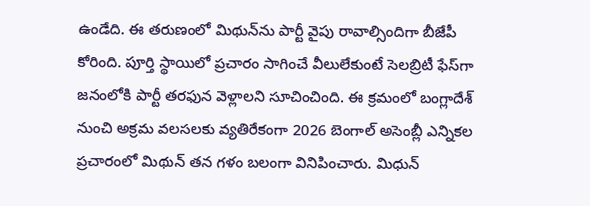ఉండేది. ఈ తరుణంలో మిథున్‌ను పార్టీ వైపు రావాల్సిందిగా బీజేపీ కోరింది. పూర్తి స్థాయిలో ప్రచారం సాగించే వీలులేకుంటే సెలబ్రిటీ ఫేస్‌గా జనంలోకి పార్టీ తరఫున వెళ్లాలని సూచించింది. ఈ క్రమంలో బంగ్లాదేశ్ నుంచి అక్రమ వలసలకు వ్యతిరేకంగా 2026 బెంగాల్ అసెంబ్లీ ఎన్నికల ప్రచారంలో మిథున్ తన గళం బలంగా వినిపించారు. మిధున్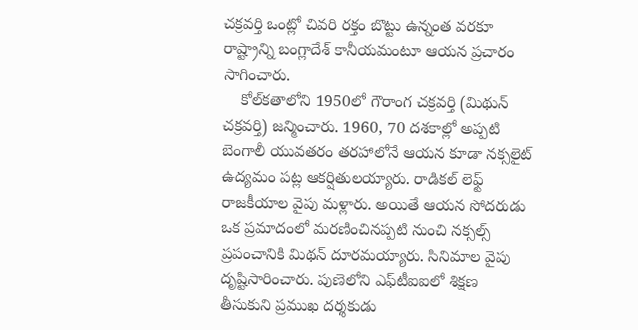చక్రవర్తి ఒంట్లో చివరి రక్తం బొట్టు ఉన్నంత వరకూ రాష్ట్రాన్ని బంగ్లాదేశ్ కానీయమంటూ ఆయన ప్రచారం సాగించారు.
    కోల్‌కతాలోని 1950లో గౌరాంగ చక్రవర్తి (మిథున్ చక్రవర్తి) జన్మించారు. 1960, 70 దశకాల్లో అప్పటి బెంగాలీ యువతరం తరహాలోనే ఆయన కూడా నక్సలైట్ ఉద్యమం పట్ల ఆకర్షితులయ్యారు. రాడికల్ లెఫ్ట్ రాజకీయాల వైపు మళ్లారు. అయితే ఆయన సోదరుడు ఒక ప్రమాదంలో మరణించినప్పటి నుంచి నక్సల్స్ ప్రపంచానికి మిథన్ దూరమయ్యారు. సినిమాల వైపు దృష్టిసారించారు. పుణెలోని ఎఫ్‌టీఐఐలో శిక్షణ తీసుకుని ప్రముఖ దర్శకుడు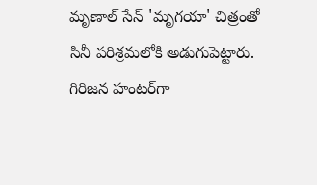మృణాల్ సేన్ 'మృగయా' చిత్రంతో సినీ పరిశ్రమలోకి అడుగుపెట్టారు. గిరిజన హంటర్‌గా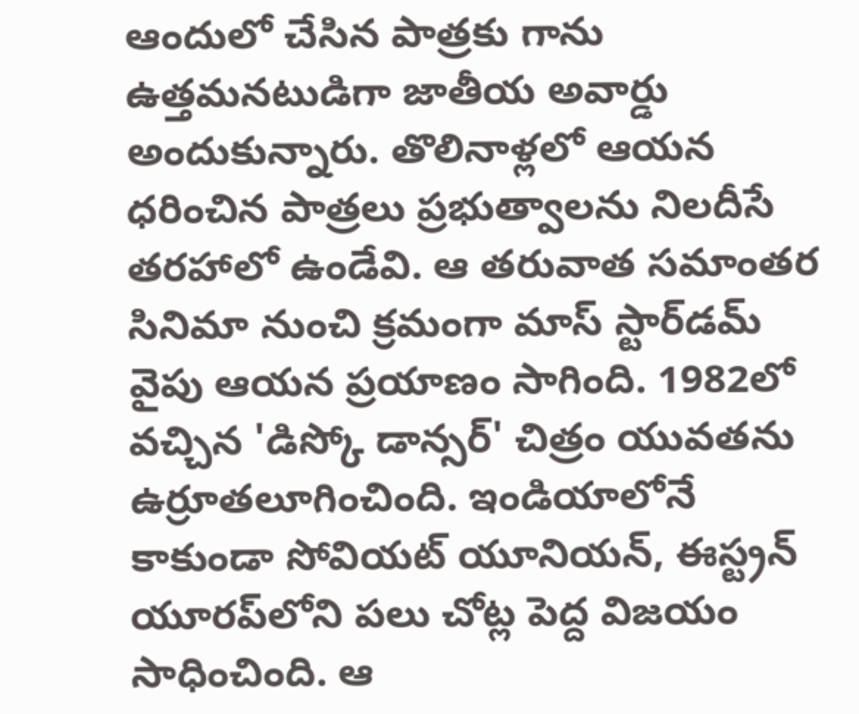ఆందులో చేసిన పాత్రకు గాను ఉత్తమనటుడిగా జాతీయ అవార్డు అందుకున్నారు. తొలినాళ్లలో ఆయన ధరించిన పాత్రలు ప్రభుత్వాలను నిలదీసే తరహాలో ఉండేవి. ఆ తరువాత సమాంతర సినిమా నుంచి క్రమంగా మాస్ స్టార్‌డమ్ వైపు ఆయన ప్రయాణం సాగింది. 1982లో వచ్చిన 'డిస్కో డాన్సర్' చిత్రం యువతను ఉర్రూతలూగించింది. ఇండియాలోనే కాకుండా సోవియట్ యూనియన్, ఈస్ట్రన్ యూరప్‌లోని పలు చోట్ల పెద్ద విజయం సాధించింది. ఆ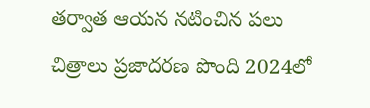తర్వాత ఆయన నటించిన పలు చిత్రాలు ప్రజాదరణ పొంది 2024లో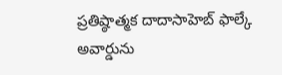ప్రతిష్ఠాత్మక దాదాసాహెబ్ ఫాల్కే అవార్డును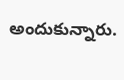అందుకున్నారు.